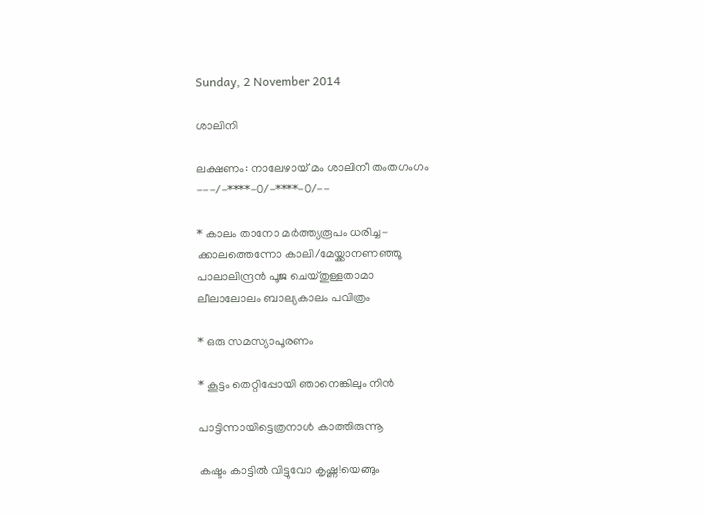Sunday, 2 November 2014

ശാലിനി

ലക്ഷണം: നാലേഴായ് മം ശാലിനീ തംതഗംഗം
---/-****-0/-****-0/--

* കാലം താനോ മര്‍ത്ത്യരൂപം ധരിച്ച-
ക്കാലത്തെന്നോ കാലി/മേയ്ക്കാനണഞ്ഞൂ
പാലാലിന്ദ്രന്‍ പൂജ ചെയ്തുള്ളതാമാ
ലീലാലോലം ബാല്യകാലം പവിത്രം

* ഒരു സമസ്യാപൂരണം

* കൂട്ടം തെറ്റിപ്പോയി ഞാനെങ്കിലും നിന്‍

പാട്ടിന്നായിട്ടെത്രനാള്‍ കാത്തിരുന്നൂ

കഷ്ടം കാട്ടില്‍ വിട്ടുവോ കൃഷ്ണ!യെങ്ങും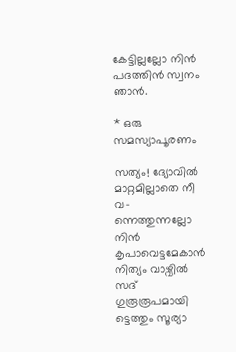കേട്ടില്ലല്ലോ നിൻ പദത്തിൻ സ്വനം ഞാൻ.

* ഒരു സമസ്യാപൂരണം

സത്യം! ദ്യോവില്‍ മാറ്റമില്ലാതെ നീ വ-
ന്നെത്തുന്നല്ലോ നിന്‍ കൃപാവെട്ടമേകാന്‍
നിത്യം വാഴ്വില്‍ സദ് ഗുരൂരൂപമായി
ട്ടെത്തും സൂര്യാ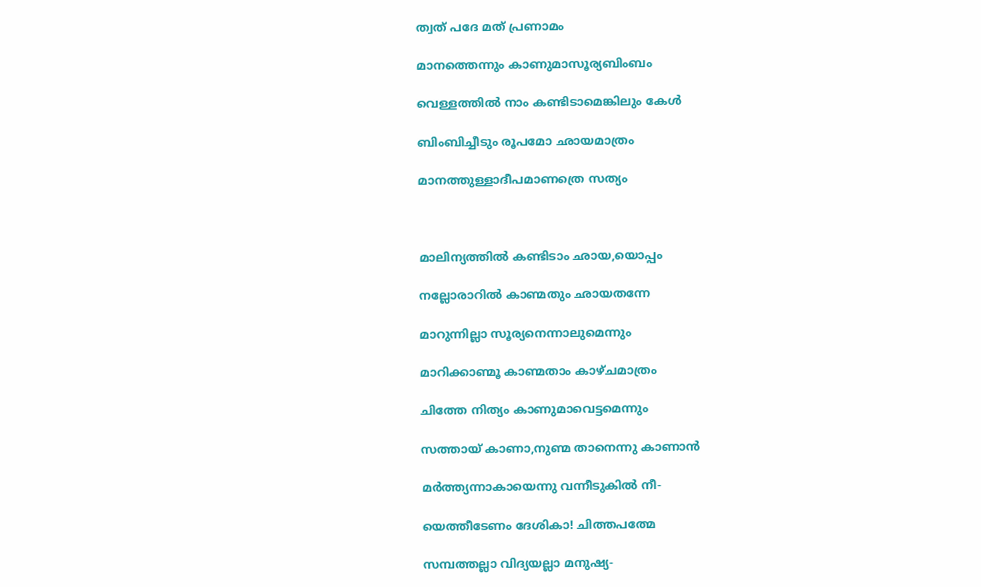ത്വത് പദേ മത് പ്രണാമം

മാനത്തെന്നും കാണുമാസൂര്യബിംബം

വെള്ളത്തില്‍ നാം കണ്ടിടാമെങ്കിലും കേള്‍

ബിംബിച്ചീടും രൂപമോ ഛായമാത്രം

മാനത്തുള്ളാദീപമാണത്രെ സത്യം



മാലിന്യത്തില്‍ കണ്ടിടാം ഛായ,യൊപ്പം

നല്ലോരാറില്‍ കാണ്മതും ഛായതന്നേ

മാറുന്നില്ലാ സൂര്യനെന്നാലുമെന്നും

മാറിക്കാണ്മൂ കാണ്മതാം കാഴ്ചമാത്രം

ചിത്തേ നിത്യം കാണുമാവെട്ടമെന്നും

സത്തായ് കാണാ,നുണ്മ താനെന്നു കാണാന്‍

മര്‍ത്ത്യന്നാകായെന്നു വന്നീടുകില്‍ നീ-

യെത്തീടേണം ദേശികാ! ചിത്തപത്മേ

സമ്പത്തല്ലാ വിദ്യയല്ലാ മനുഷ്യ-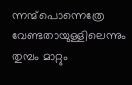ന്നന്മ്പൊന്നെത്രേ വേണ്ടതായുള്ളിലെന്നും
തുമ്പം മാറ്റും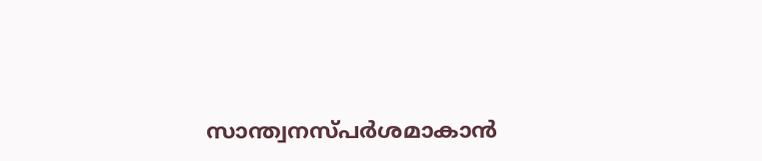സാന്ത്വനസ്പര്‍ശമാകാന്‍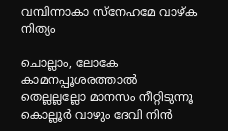വമ്പിന്നാകാ സ്നേഹമേ വാഴ്ക നിത്യം

ചൊല്ലാം, ലോകേ കാമനപ്പൂശരത്താല്‍
തെല്ലല്ലല്ലോ മാനസം നീറ്റിടുന്നൂ
കൊല്ലൂര്‍ വാഴും ദേവി നിന്‍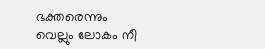ഭക്തരെന്നും
വെല്ലും ലോകം നീ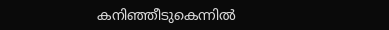കനിഞ്ഞീടുകെന്നില്‍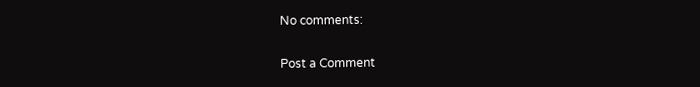No comments:

Post a Comment